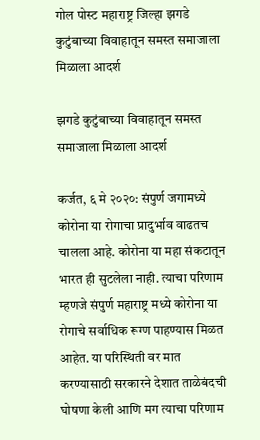गोल पोस्ट महाराष्ट्र जिल्हा झगडे कुटुंबाच्या विवाहातून समस्त समाजाला मिळाला आदर्श

झगडे कुटुंबाच्या विवाहातून समस्त समाजाला मिळाला आदर्श

कर्जत, ६ मे २०२०: संपुर्ण जगामध्ये कोरोना या रोगाचा प्रादुर्भाव वाढतच चालला आहे. कोरोना या महा संकटातून भारत ही सुटलेला नाही. त्याचा परिणाम म्हणजे संपुर्ण महाराष्ट्र मध्ये कोरोना या रोगाचे सर्वाधिक रूग्ण पाहण्यास मिळत आहेत. या परिस्थिती वर मात करण्यासाठी सरकारने देशात ताळेबंदची घोषणा केली आणि मग त्याचा परिणाम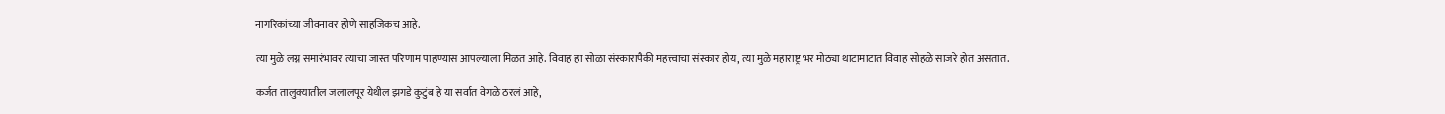नागरिकांच्या जीवनावर होणे साहजिकच आहे.

त्या मुळे लग्न समारंभावर त्याचा जास्त परिणाम पाहण्यास आपल्याला मिळत आहे. विवाह हा सोळा संस्कारापैकी महत्त्वाचा संस्कार होय, त्या मुळे महाराष्ट्र भर मोठ्या थाटामाटात विवाह सोहळे साजरे होत असतात.

कर्जत तालुक्यातील जलालपूर येथील झगडे कुटुंब हे या सर्वात वेगळे ठरलं आहे,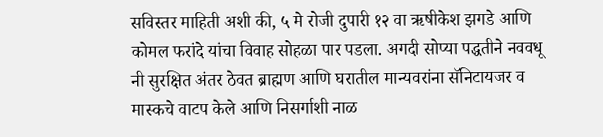सविस्तर माहिती अशी की, ५ मे रोजी दुपारी १२ वा ऋषीकेश झगडे आणि कोमल फरांदे यांचा विवाह सोहळा पार पडला. अगदी सोप्या पद्धतीने नववधू नी सुरक्षित अंतर ठेवत ब्राह्मण आणि घरातील मान्यवरांना सॅनिटायजर व मास्कचे वाटप केले आणि निसर्गाशी नाळ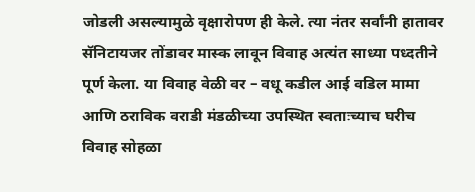जोडली असल्यामुळे वृक्षारोपण ही केले. त्या नंतर सर्वांनी हातावर सॅनिटायजर तोंडावर मास्क लावून विवाह अत्यंत साध्या पध्दतीने पूर्ण केला. या विवाह वेळी वर – वधू कडील आई वडिल मामा आणि ठराविक वराडी मंडळीच्या उपस्थित स्वताःच्याच घरीच विवाह सोहळा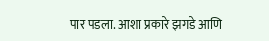पार पडला. आशा प्रकारे झगडे आणि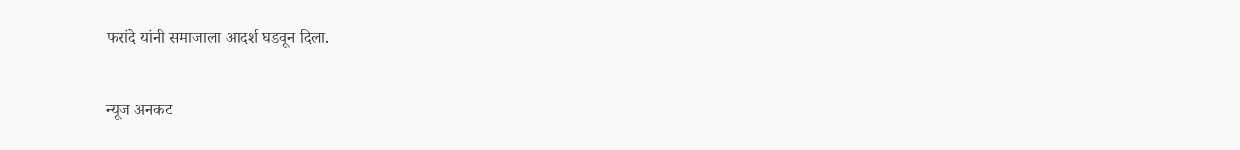फरांदे यांनी समाजाला आदर्श घडवून दिला.

न्यूज अनकट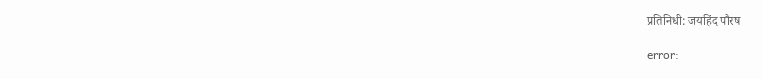प्रतिनिधी: जयहिंद पौरष

error: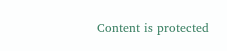Content is protected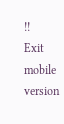!!
Exit mobile version